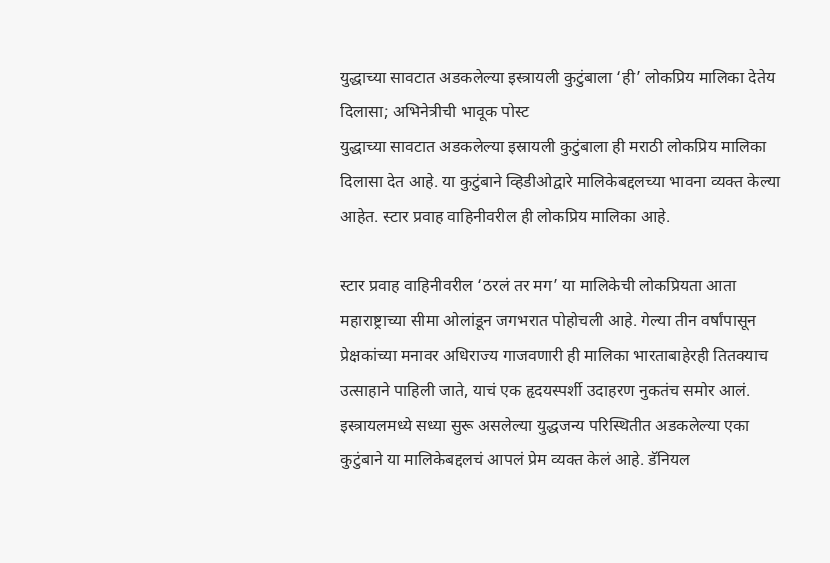युद्धाच्या सावटात अडकलेल्या इस्त्रायली कुटुंबाला ‘ही’ लोकप्रिय मालिका देतेय दिलासा; अभिनेत्रीची भावूक पोस्ट
युद्धाच्या सावटात अडकलेल्या इस्रायली कुटुंबाला ही मराठी लोकप्रिय मालिका दिलासा देत आहे. या कुटुंबाने व्हिडीओद्वारे मालिकेबद्दलच्या भावना व्यक्त केल्या आहेत. स्टार प्रवाह वाहिनीवरील ही लोकप्रिय मालिका आहे.

स्टार प्रवाह वाहिनीवरील ‘ठरलं तर मग’ या मालिकेची लोकप्रियता आता महाराष्ट्राच्या सीमा ओलांडून जगभरात पोहोचली आहे. गेल्या तीन वर्षांपासून प्रेक्षकांच्या मनावर अधिराज्य गाजवणारी ही मालिका भारताबाहेरही तितक्याच उत्साहाने पाहिली जाते, याचं एक हृदयस्पर्शी उदाहरण नुकतंच समोर आलं. इस्त्रायलमध्ये सध्या सुरू असलेल्या युद्धजन्य परिस्थितीत अडकलेल्या एका कुटुंबाने या मालिकेबद्दलचं आपलं प्रेम व्यक्त केलं आहे. डॅनियल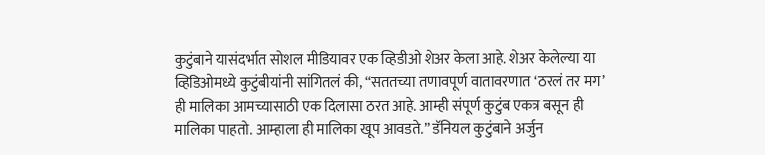कुटुंबाने यासंदर्भात सोशल मीडियावर एक व्हिडीओ शेअर केला आहे. शेअर केलेल्या या व्हिडिओमध्ये कुटुंबीयांनी सांगितलं की, “सततच्या तणावपूर्ण वातावरणात ‘ठरलं तर मग’ ही मालिका आमच्यासाठी एक दिलासा ठरत आहे. आम्ही संपूर्ण कुटुंब एकत्र बसून ही मालिका पाहतो. आम्हाला ही मालिका खूप आवडते.” डॅनियल कुटुंबाने अर्जुन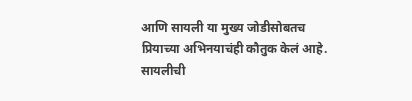आणि सायली या मुख्य जोडीसोबतच प्रियाच्या अभिनयाचंही कौतुक केलं आहे.
सायलीची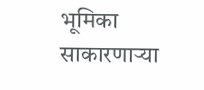भूमिका साकारणाऱ्या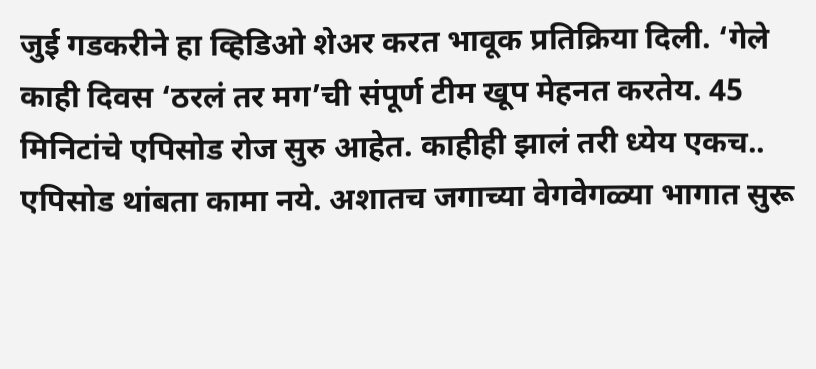जुई गडकरीने हा व्हिडिओ शेअर करत भावूक प्रतिक्रिया दिली. ‘गेले काही दिवस ‘ठरलं तर मग’ची संपूर्ण टीम खूप मेहनत करतेय. 45 मिनिटांचे एपिसोड रोज सुरु आहेत. काहीही झालं तरी ध्येय एकच.. एपिसोड थांबता कामा नये. अशातच जगाच्या वेगवेगळ्या भागात सुरू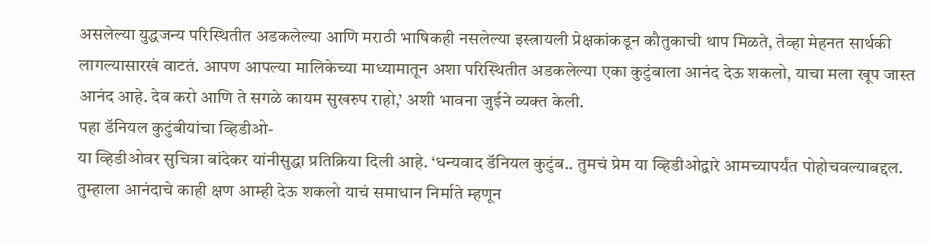असलेल्या युद्धजन्य परिस्थितीत अडकलेल्या आणि मराठी भाषिकही नसलेल्या इस्त्रायली प्रेक्षकांकडून कौतुकाची थाप मिळते, तेव्हा मेहनत सार्थकी लागल्यासारखं वाटतं. आपण आपल्या मालिकेच्या माध्यामातून अशा परिस्थितीत अडकलेल्या एका कुटुंबाला आनंद देऊ शकलो, याचा मला खूप जास्त आनंद आहे. देव करो आणि ते सगळे कायम सुखरुप राहो,’ अशी भावना जुईने व्यक्त केली.
पहा डॅनियल कुटुंबीयांचा व्हिडीओ-
या व्हिडीओवर सुचित्रा बांदेकर यांनीसुद्धा प्रतिक्रिया दिली आहे. ‘धन्यवाद डॅनियल कुटुंब.. तुमचं प्रेम या व्हिडीओद्वारे आमच्यापर्यंत पोहोचवल्याबद्दल. तुम्हाला आनंदाचे काही क्षण आम्ही देऊ शकलो याचं समाधान निर्माते म्हणून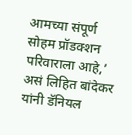आमच्या संपूर्ण सोहम प्रॉडक्शन परिवाराला आहे,’ असं लिहित बांदेकर यांनी डॅनियल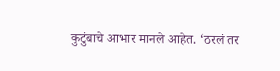कुटुंबाचे आभार मानले आहेत. ‘ठरलं तर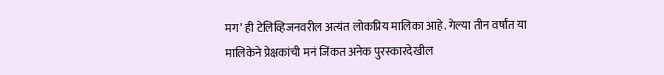मग’ ही टेलिव्हिजनवरील अत्यंत लोकप्रिय मालिका आहे. गेल्या तीन वर्षांत या मालिकेने प्रेक्षकांची मनं जिंकत अनेक पुरस्कारदेखील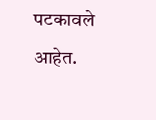पटकावले आहेत.